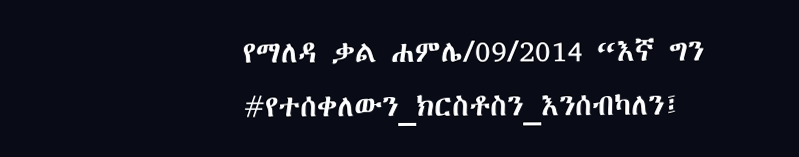የማለዳ ቃል ሐምሌ/09/2014 “እኛ ግን #የተሰቀለውን_ክርስቶስን_እንሰብካለን፤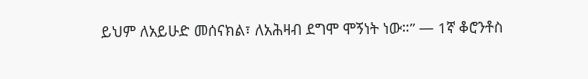ይህም ለአይሁድ መሰናክል፣ ለአሕዛብ ደግሞ ሞኝነት ነው።” — 1ኛ ቆሮንቶስ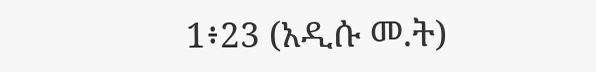1፥23 (አዲሱ መ.ት)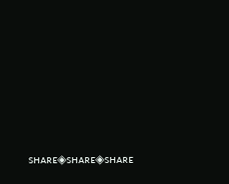sʜᴀʀᴇ◈sʜᴀʀᴇ◈sʜᴀʀᴇ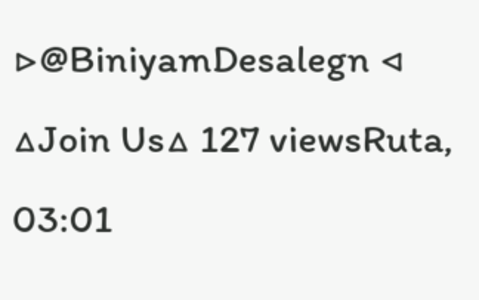▷@BiniyamDesalegn ◁ △Join Us△ 127 viewsRuta, 03:01